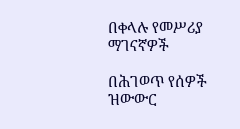በቀላሉ የመሥሪያ ማገናኛዎች

በሕገወጥ የሰዎች ዝውውር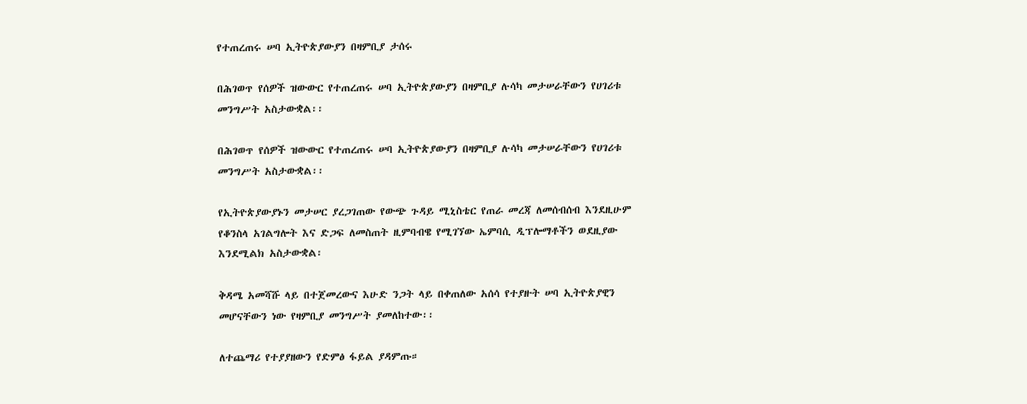የተጠረጠሩ ሠባ ኢትዮጵያውያን በዛምቢያ ታሰሩ

በሕገወጥ የሰዎች ዝውውር የተጠረጠሩ ሠባ ኢትዮጵያውያን በዛምቢያ ሉሳካ መታሠራቸውን የሀገሪቱ መንግሥት አስታውቋል፡፡

በሕገወጥ የሰዎች ዝውውር የተጠረጠሩ ሠባ ኢትዮጵያውያን በዛምቢያ ሉሳካ መታሠራቸውን የሀገሪቱ መንግሥት አስታውቋል፡፡

የኢትዮጵያውያኑን መታሠር ያረጋገጠው የውጭ ጉዳይ ሚኒስቴር የጠራ መረጃ ለመሰብሰብ እንደዚሁም የቆንስላ አገልግሎት እና ድጋፍ ለመስጠት ዚምባብዌ የሚገኘው ኤምባሲ ዲፕሎማቶችን ወደዚያው እንደሚልክ አስታውቋል፡

ቅዳሜ አመሻሹ ላይ በተጀመረውና እሁድ ንጋት ላይ በቀጠለው አሰሳ የተያዙት ሠባ ኢትዮጵያዊን መሆናቸውን ነው የዛምቢያ መንግሥት ያመለከተው፡፡

ለተጨማሪ የተያያዘውን የድምፅ ፋይል ያዳምጡ።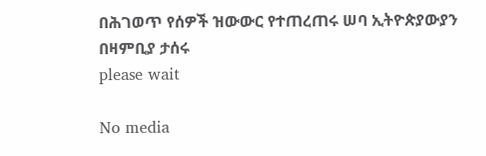በሕገወጥ የሰዎች ዝውውር የተጠረጠሩ ሠባ ኢትዮጵያውያን በዛምቢያ ታሰሩ
please wait

No media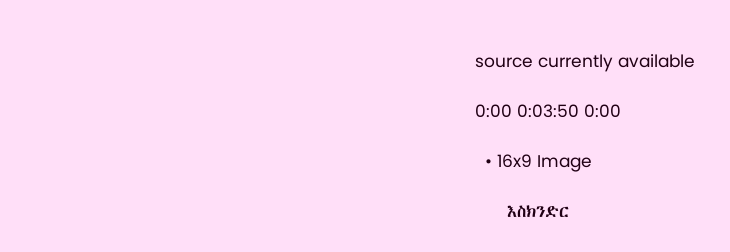source currently available

0:00 0:03:50 0:00

  • 16x9 Image

    እስክንድር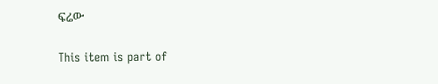ፍሬው

This item is part of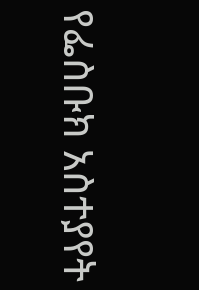የፌስቡክ አስተያየት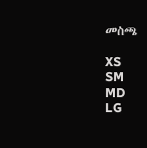መስጫ

XS
SM
MD
LG